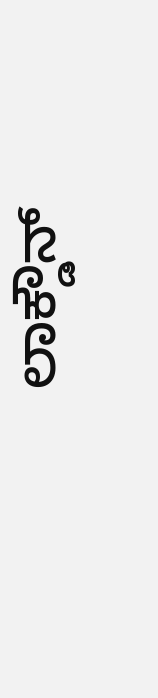ಲಾಕ್ಡೌನ್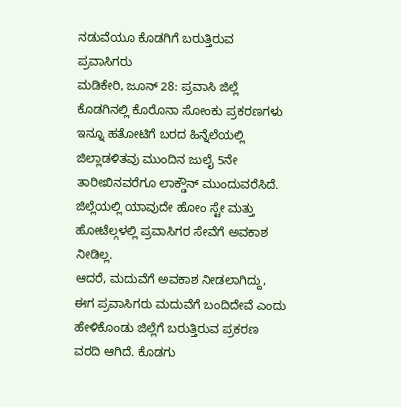ನಡುವೆಯೂ ಕೊಡಗಿಗೆ ಬರುತ್ತಿರುವ ಪ್ರವಾಸಿಗರು
ಮಡಿಕೇರಿ, ಜೂನ್ 28: ಪ್ರವಾಸಿ ಜಿಲ್ಲೆ ಕೊಡಗಿನಲ್ಲಿ ಕೊರೊನಾ ಸೋಂಕು ಪ್ರಕರಣಗಳು ಇನ್ನೂ ಹತೋಟಿಗೆ ಬರದ ಹಿನ್ನೆಲೆಯಲ್ಲಿ ಜಿಲ್ಲಾಡಳಿತವು ಮುಂದಿನ ಜುಲೈ 5ನೇ ತಾರೀಖಿನವರೆಗೂ ಲಾಕ್ಡೌನ್ ಮುಂದುವರೆಸಿದೆ. ಜಿಲ್ಲೆಯಲ್ಲಿ ಯಾವುದೇ ಹೋಂ ಸ್ಟೇ ಮತ್ತು ಹೋಟೆಲ್ಗಳಲ್ಲಿ ಪ್ರವಾಸಿಗರ ಸೇವೆಗೆ ಅವಕಾಶ ನೀಡಿಲ್ಲ.
ಆದರೆ, ಮದುವೆಗೆ ಅವಕಾಶ ನೀಡಲಾಗಿದ್ದು, ಈಗ ಪ್ರವಾಸಿಗರು ಮದುವೆಗೆ ಬಂದಿದೇವೆ ಎಂದು ಹೇಳಿಕೊಂಡು ಜಿಲ್ಲೆಗೆ ಬರುತ್ತಿರುವ ಪ್ರಕರಣ ವರದಿ ಆಗಿದೆ. ಕೊಡಗು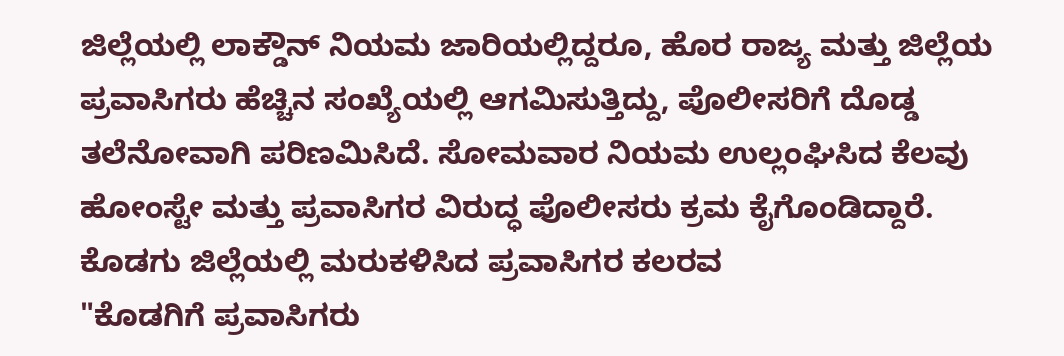ಜಿಲ್ಲೆಯಲ್ಲಿ ಲಾಕ್ಡೌನ್ ನಿಯಮ ಜಾರಿಯಲ್ಲಿದ್ದರೂ, ಹೊರ ರಾಜ್ಯ ಮತ್ತು ಜಿಲ್ಲೆಯ ಪ್ರವಾಸಿಗರು ಹೆಚ್ಚಿನ ಸಂಖ್ಯೆಯಲ್ಲಿ ಆಗಮಿಸುತ್ತಿದ್ದು, ಪೊಲೀಸರಿಗೆ ದೊಡ್ಡ ತಲೆನೋವಾಗಿ ಪರಿಣಮಿಸಿದೆ. ಸೋಮವಾರ ನಿಯಮ ಉಲ್ಲಂಘಿಸಿದ ಕೆಲವು ಹೋಂಸ್ಟೇ ಮತ್ತು ಪ್ರವಾಸಿಗರ ವಿರುದ್ಧ ಪೊಲೀಸರು ಕ್ರಮ ಕೈಗೊಂಡಿದ್ದಾರೆ.
ಕೊಡಗು ಜಿಲ್ಲೆಯಲ್ಲಿ ಮರುಕಳಿಸಿದ ಪ್ರವಾಸಿಗರ ಕಲರವ
"ಕೊಡಗಿಗೆ ಪ್ರವಾಸಿಗರು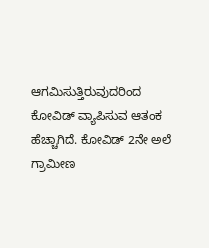ಆಗಮಿಸುತ್ತಿರುವುದರಿಂದ ಕೋವಿಡ್ ವ್ಯಾಪಿಸುವ ಆತಂಕ ಹೆಚ್ಚಾಗಿದೆ. ಕೋವಿಡ್ 2ನೇ ಅಲೆ ಗ್ರಾಮೀಣ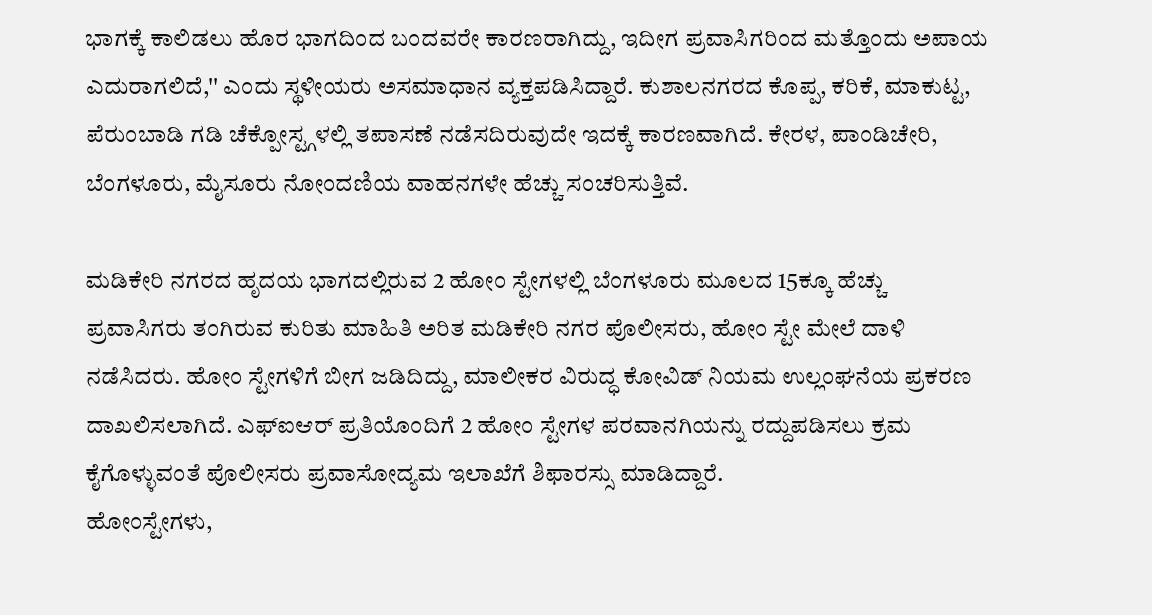ಭಾಗಕ್ಕೆ ಕಾಲಿಡಲು ಹೊರ ಭಾಗದಿಂದ ಬಂದವರೇ ಕಾರಣರಾಗಿದ್ದು, ಇದೀಗ ಪ್ರವಾಸಿಗರಿಂದ ಮತ್ತೊಂದು ಅಪಾಯ ಎದುರಾಗಲಿದೆ,'' ಎಂದು ಸ್ಥಳೀಯರು ಅಸಮಾಧಾನ ವ್ಯಕ್ತಪಡಿಸಿದ್ದಾರೆ. ಕುಶಾಲನಗರದ ಕೊಪ್ಪ, ಕರಿಕೆ, ಮಾಕುಟ್ಟ, ಪೆರುಂಬಾಡಿ ಗಡಿ ಚೆಕ್ಪೋಸ್ಟ್ಗಳಲ್ಲಿ ತಪಾಸಣೆ ನಡೆಸದಿರುವುದೇ ಇದಕ್ಕೆ ಕಾರಣವಾಗಿದೆ. ಕೇರಳ, ಪಾಂಡಿಚೇರಿ, ಬೆಂಗಳೂರು, ಮೈಸೂರು ನೋಂದಣಿಯ ವಾಹನಗಳೇ ಹೆಚ್ಚು ಸಂಚರಿಸುತ್ತಿವೆ.

ಮಡಿಕೇರಿ ನಗರದ ಹೃದಯ ಭಾಗದಲ್ಲಿರುವ 2 ಹೋಂ ಸ್ಟೇಗಳಲ್ಲಿ ಬೆಂಗಳೂರು ಮೂಲದ 15ಕ್ಕೂ ಹೆಚ್ಚು ಪ್ರವಾಸಿಗರು ತಂಗಿರುವ ಕುರಿತು ಮಾಹಿತಿ ಅರಿತ ಮಡಿಕೇರಿ ನಗರ ಪೊಲೀಸರು, ಹೋಂ ಸ್ಟೇ ಮೇಲೆ ದಾಳಿ ನಡೆಸಿದರು. ಹೋಂ ಸ್ಟೇಗಳಿಗೆ ಬೀಗ ಜಡಿದಿದ್ದು, ಮಾಲೀಕರ ವಿರುದ್ಧ ಕೋವಿಡ್ ನಿಯಮ ಉಲ್ಲಂಘನೆಯ ಪ್ರಕರಣ ದಾಖಲಿಸಲಾಗಿದೆ. ಎಫ್ಐಆರ್ ಪ್ರತಿಯೊಂದಿಗೆ 2 ಹೋಂ ಸ್ಟೇಗಳ ಪರವಾನಗಿಯನ್ನು ರದ್ದುಪಡಿಸಲು ಕ್ರಮ ಕೈಗೊಳ್ಳುವಂತೆ ಪೊಲೀಸರು ಪ್ರವಾಸೋದ್ಯಮ ಇಲಾಖೆಗೆ ಶಿಫಾರಸ್ಸು ಮಾಡಿದ್ದಾರೆ.
ಹೋಂಸ್ಟೇಗಳು,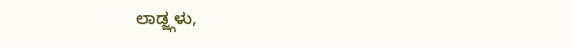ಲಾಡ್ಜ್ಗಳು,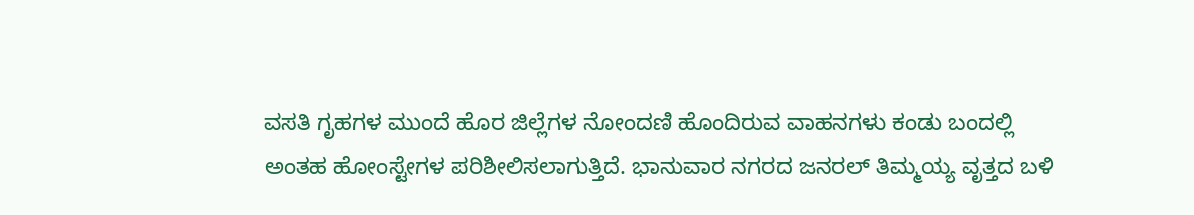ವಸತಿ ಗೃಹಗಳ ಮುಂದೆ ಹೊರ ಜಿಲ್ಲೆಗಳ ನೋಂದಣಿ ಹೊಂದಿರುವ ವಾಹನಗಳು ಕಂಡು ಬಂದಲ್ಲಿ ಅಂತಹ ಹೋಂಸ್ಟೇಗಳ ಪರಿಶೀಲಿಸಲಾಗುತ್ತಿದೆ. ಭಾನುವಾರ ನಗರದ ಜನರಲ್ ತಿಮ್ಮಯ್ಯ ವೃತ್ತದ ಬಳಿ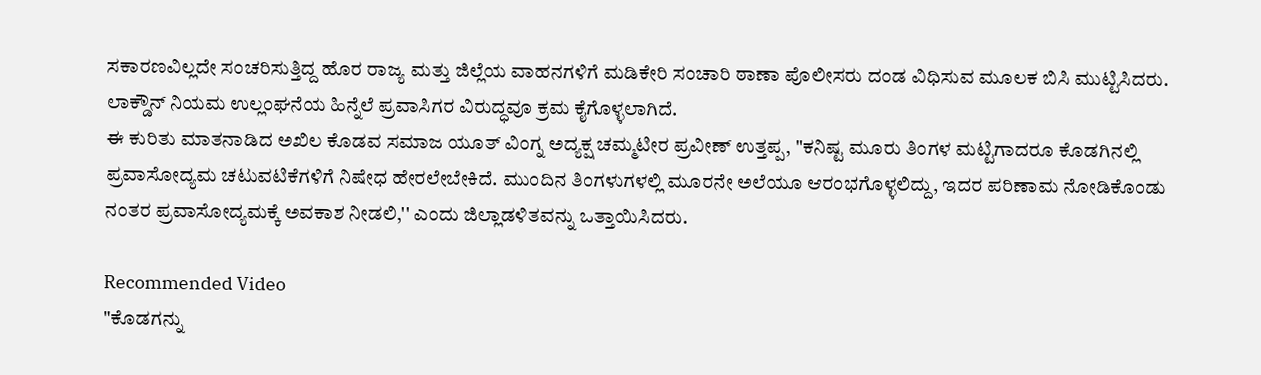ಸಕಾರಣವಿಲ್ಲದೇ ಸಂಚರಿಸುತ್ತಿದ್ದ ಹೊರ ರಾಜ್ಯ ಮತ್ತು ಜಿಲ್ಲೆಯ ವಾಹನಗಳಿಗೆ ಮಡಿಕೇರಿ ಸಂಚಾರಿ ಠಾಣಾ ಪೊಲೀಸರು ದಂಡ ವಿಧಿಸುವ ಮೂಲಕ ಬಿಸಿ ಮುಟ್ಟಿಸಿದರು. ಲಾಕ್ಡೌನ್ ನಿಯಮ ಉಲ್ಲಂಘನೆಯ ಹಿನ್ನೆಲೆ ಪ್ರವಾಸಿಗರ ವಿರುದ್ಧವೂ ಕ್ರಮ ಕೈಗೊಳ್ಳಲಾಗಿದೆ.
ಈ ಕುರಿತು ಮಾತನಾಡಿದ ಅಖಿಲ ಕೊಡವ ಸಮಾಜ ಯೂತ್ ವಿಂಗ್ನ ಅದ್ಯಕ್ಷ ಚಮ್ಮಟೀರ ಪ್ರವೀಣ್ ಉತ್ತಪ್ಪ, "ಕನಿಷ್ಟ ಮೂರು ತಿಂಗಳ ಮಟ್ಟಿಗಾದರೂ ಕೊಡಗಿನಲ್ಲಿ ಪ್ರವಾಸೋದ್ಯಮ ಚಟುವಟಿಕೆಗಳಿಗೆ ನಿಷೇಧ ಹೇರಲೇಬೇಕಿದೆ. ಮುಂದಿನ ತಿಂಗಳುಗಳಲ್ಲಿ ಮೂರನೇ ಅಲೆಯೂ ಆರಂಭಗೊಳ್ಳಲಿದ್ದು, ಇದರ ಪರಿಣಾಮ ನೋಡಿಕೊಂಡು ನಂತರ ಪ್ರವಾಸೋದ್ಯಮಕ್ಕೆ ಅವಕಾಶ ನೀಡಲಿ,'' ಎಂದು ಜಿಲ್ಲಾಡಳಿತವನ್ನು ಒತ್ತಾಯಿಸಿದರು.

Recommended Video
"ಕೊಡಗನ್ನು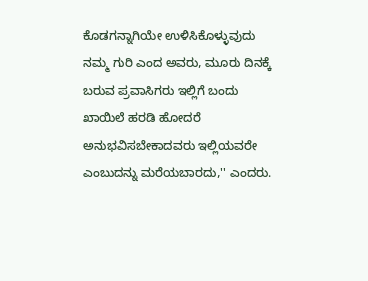ಕೊಡಗನ್ನಾಗಿಯೇ ಉಳಿಸಿಕೊಳ್ಳುವುದು ನಮ್ಮ ಗುರಿ ಎಂದ ಅವರು, ಮೂರು ದಿನಕ್ಕೆ ಬರುವ ಪ್ರವಾಸಿಗರು ಇಲ್ಲಿಗೆ ಬಂದು ಖಾಯಿಲೆ ಹರಡಿ ಹೋದರೆ ಅನುಭವಿಸಬೇಕಾದವರು ಇಲ್ಲಿಯವರೇ ಎಂಬುದನ್ನು ಮರೆಯಬಾರದು,'' ಎಂದರು.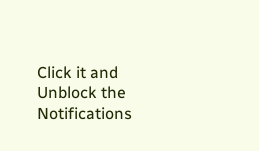Click it and Unblock the Notifications